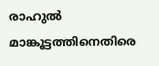രാഹുൽ മാങ്കൂട്ടത്തിനെതിരെ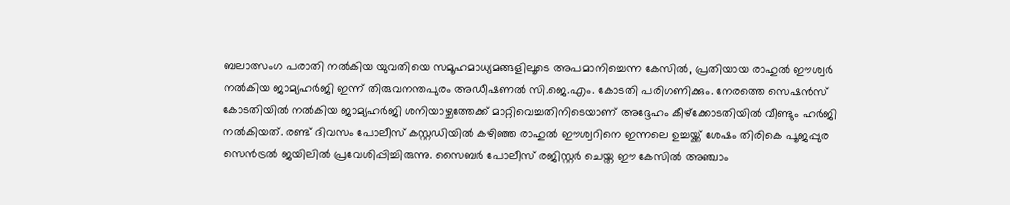ബലാത്സംഗ പരാതി നൽകിയ യുവതിയെ സമൂഹമാധ്യമങ്ങളിലൂടെ അപമാനിച്ചെന്ന കേസിൽ, പ്രതിയായ രാഹുൽ ഈശ്വർ നൽകിയ ജാമ്യഹർജി ഇന്ന് തിരുവനന്തപുരം അഡീഷണൽ സി.ജെ.എം. കോടതി പരിഗണിക്കും. നേരത്തെ സെഷൻസ് കോടതിയിൽ നൽകിയ ജാമ്യഹർജി ശനിയാഴ്ചത്തേക്ക് മാറ്റിവെച്ചതിനിടെയാണ് അദ്ദേഹം കീഴ്‌ക്കോടതിയിൽ വീണ്ടും ഹർജി നൽകിയത്. രണ്ട് ദിവസം പോലീസ് കസ്റ്റഡിയിൽ കഴിഞ്ഞ രാഹുൽ ഈശ്വറിനെ ഇന്നലെ ഉച്ചയ്ക്ക് ശേഷം തിരികെ പൂജപ്പുര സെൻട്രൽ ജയിലിൽ പ്രവേശിപ്പിച്ചിരുന്നു. സൈബർ പോലീസ് രജിസ്റ്റർ ചെയ്ത ഈ കേസിൽ അഞ്ചാം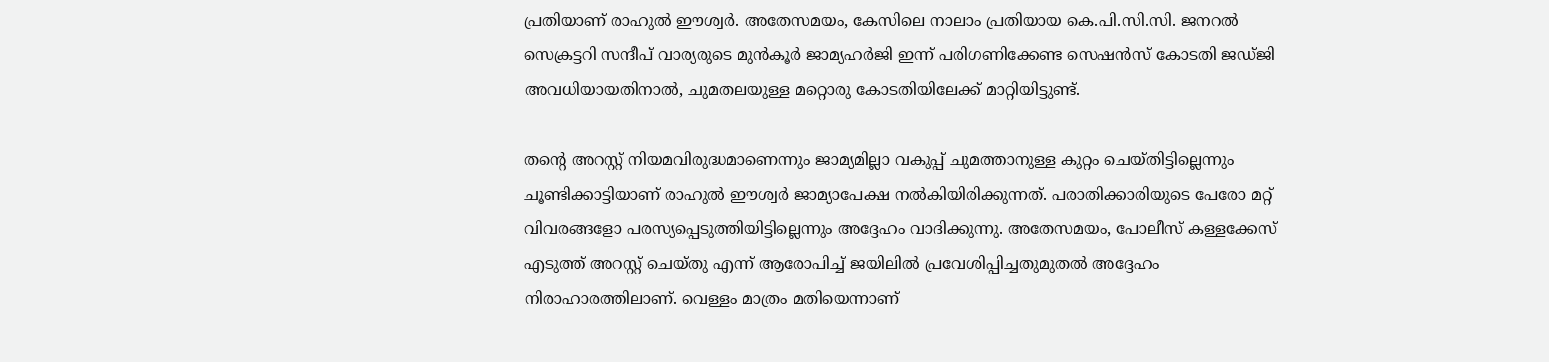പ്രതിയാണ് രാഹുൽ ഈശ്വർ. അതേസമയം, കേസിലെ നാലാം പ്രതിയായ കെ.പി.സി.സി. ജനറൽ സെക്രട്ടറി സന്ദീപ് വാര്യരുടെ മുൻകൂർ ജാമ്യഹർജി ഇന്ന് പരിഗണിക്കേണ്ട സെഷൻസ് കോടതി ജഡ്ജി അവധിയായതിനാൽ, ചുമതലയുള്ള മറ്റൊരു കോടതിയിലേക്ക് മാറ്റിയിട്ടുണ്ട്.

തന്റെ അറസ്റ്റ് നിയമവിരുദ്ധമാണെന്നും ജാമ്യമില്ലാ വകുപ്പ് ചുമത്താനുള്ള കുറ്റം ചെയ്തിട്ടില്ലെന്നും ചൂണ്ടിക്കാട്ടിയാണ് രാഹുൽ ഈശ്വർ ജാമ്യാപേക്ഷ നൽകിയിരിക്കുന്നത്. പരാതിക്കാരിയുടെ പേരോ മറ്റ് വിവരങ്ങളോ പരസ്യപ്പെടുത്തിയിട്ടില്ലെന്നും അദ്ദേഹം വാദിക്കുന്നു. അതേസമയം, പോലീസ് കള്ളക്കേസ് എടുത്ത് അറസ്റ്റ് ചെയ്തു എന്ന് ആരോപിച്ച് ജയിലിൽ പ്രവേശിപ്പിച്ചതുമുതൽ അദ്ദേഹം നിരാഹാരത്തിലാണ്. വെള്ളം മാത്രം മതിയെന്നാണ്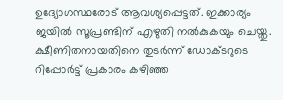ഉദ്യോഗസ്ഥരോട് ആവശ്യപ്പെട്ടത്. ഇക്കാര്യം ജയിൽ സൂപ്രണ്ടിന് എഴുതി നല്‍കുകയും ചെയ്തു. ക്ഷീണിതനായതിനെ തുടർന്ന് ഡോക്ടറുടെ റിപ്പോർട്ട് പ്രകാരം കഴിഞ്ഞ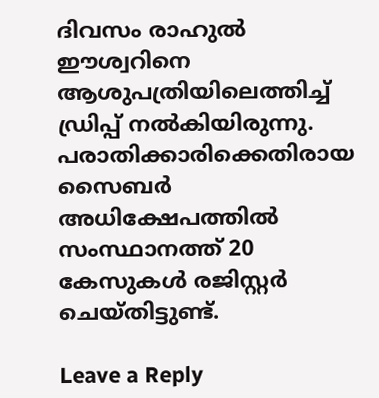ദിവസം രാഹുൽ ഈശ്വറിനെ ആശുപത്രിയിലെത്തിച്ച് ഡ്രിപ്പ് നൽകിയിരുന്നു. പരാതിക്കാരിക്കെതിരായ സൈബർ അധിക്ഷേപത്തിൽ സംസ്ഥാനത്ത് 20 കേസുകൾ രജിസ്റ്റർ ചെയ്തിട്ടുണ്ട്.

Leave a Reply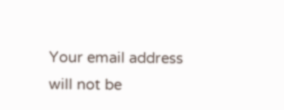Your email address will not be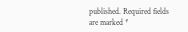published. Required fields are marked *